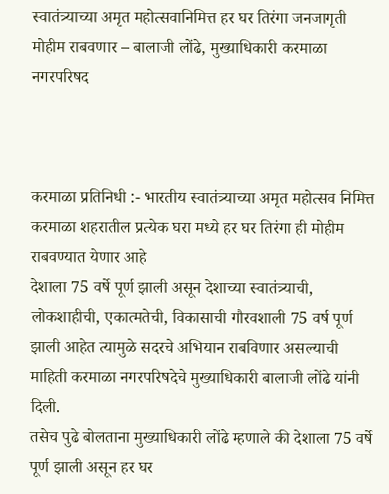स्वातंत्र्याच्या अमृत महोत्सवानिमित्त हर घर तिरंगा जनजागृती मोहीम राबवणार – बालाजी लोंढे, मुख्याधिकारी करमाळा नगरपरिषद



करमाळा प्रतिनिधी :- भारतीय स्वातंत्र्याच्या अमृत महोत्सव निमित्त करमाळा शहरातील प्रत्येक घरा मध्ये हर घर तिरंगा ही मोहीम राबवण्यात येणार आहे
देशाला 75 वर्षे पूर्ण झाली असून देशाच्या स्वातंत्र्याची, लोकशाहीची, एकात्मतेची, विकासाची गौरवशाली 75 वर्ष पूर्ण झाली आहेत त्यामुळे सदरचे अभियान राबविणार असल्याची माहिती करमाळा नगरपरिषदेचे मुख्याधिकारी बालाजी लोंढे यांनी दिली.
तसेच पुढे बोलताना मुख्याधिकारी लोंढे म्हणाले की देशाला 75 वर्षे पूर्ण झाली असून हर घर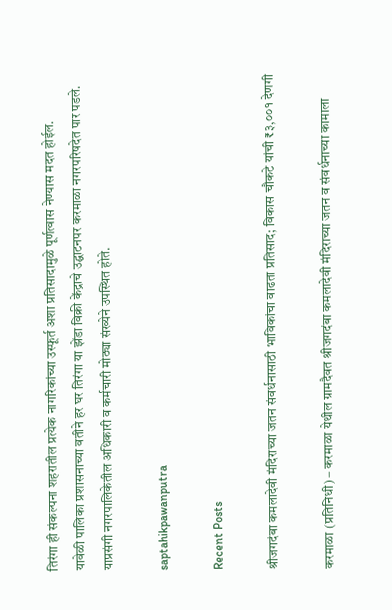तिरंगा ही संकल्पना शहरातील प्रत्येक नागरिकांच्या उस्फूर्त अशा प्रतिसादामुळे पूर्णत्वास नेण्यास मदत होईल.
यावेळी पालिका प्रशासनाच्या वतीने हर घर तिरंगा या झेंडा विक्री केंद्राचे उद्घाटनपर करमाळा नगरपरिषदेत पार पडले. याप्रसंगी नगरपालिकेतील अधिकारी व कर्मचारी मोठ्या संख्येने उपस्थित होते.

saptahikpawanputra

Recent Posts

श्रीजगदंबा कमलादेवी मंदिराच्या जतन संवर्धनासाठी भाविकांचा वाढता प्रतिसाद; विकास चौकटे यांची ₹३,००१ देणगी

करमाळा (प्रतिनिधी) – करमाळा येथील ग्रामदैवत श्रीजगदंबा कमलादेवी मंदिराच्या जतन व संवर्धनाच्या कामाला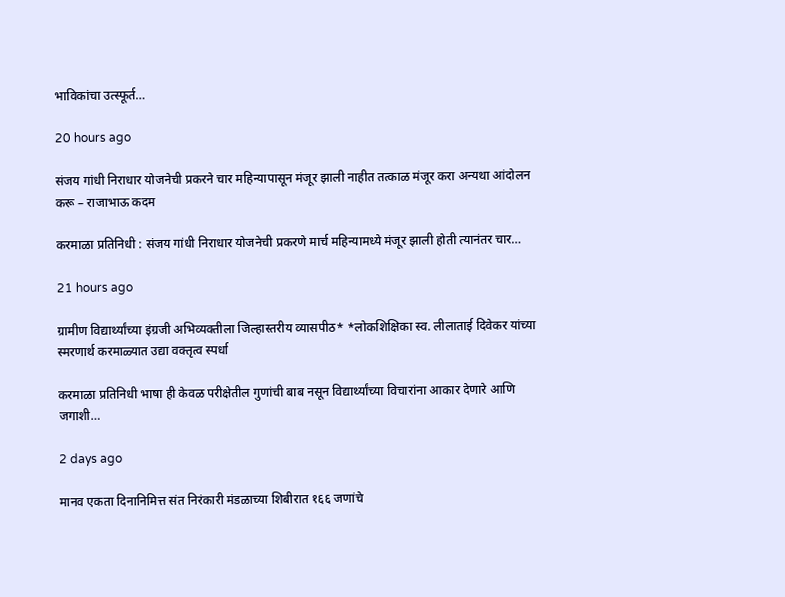भाविकांचा उत्स्फूर्त…

20 hours ago

संजय गांधी निराधार योजनेची प्रकरने चार महिन्यापासून मंजूर झाली नाहीत तत्काळ मंजूर करा अन्यथा आंदोलन करू – राजाभाऊ कदम

करमाळा प्रतिनिधी : संजय गांधी निराधार योजनेची प्रकरणे मार्च महिन्यामध्ये मंजूर झाली होती त्यानंतर चार…

21 hours ago

ग्रामीण विद्यार्थ्यांच्या इंग्रजी अभिव्यक्तीला जिल्हास्तरीय व्यासपीठ* *लोकशिक्षिका स्व. लीलाताई दिवेकर यांच्या स्मरणार्थ करमाळ्यात उद्या वक्तृत्व स्पर्धा

करमाळा प्रतिनिधी भाषा ही केवळ परीक्षेतील गुणांची बाब नसून विद्यार्थ्यांच्या विचारांना आकार देणारे आणि जगाशी…

2 days ago

मानव एकता दिनानिमित्त संत निरंकारी मंडळाच्या शिबीरात १६६ जणांचे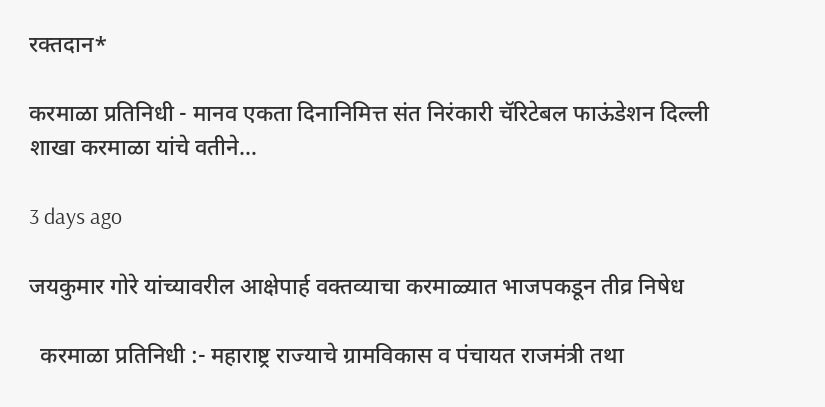रक्तदान*

करमाळा प्रतिनिधी - मानव एकता दिनानिमित्त संत निरंकारी चॅरिटेबल फाऊंडेशन दिल्ली शाखा करमाळा यांचे वतीने…

3 days ago

जयकुमार गोरे यांच्यावरील आक्षेपार्ह वक्तव्याचा करमाळ्यात भाजपकडून तीव्र निषेध

  करमाळा प्रतिनिधी :- महाराष्ट्र राज्याचे ग्रामविकास व पंचायत राजमंत्री तथा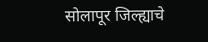सोलापूर जिल्ह्याचे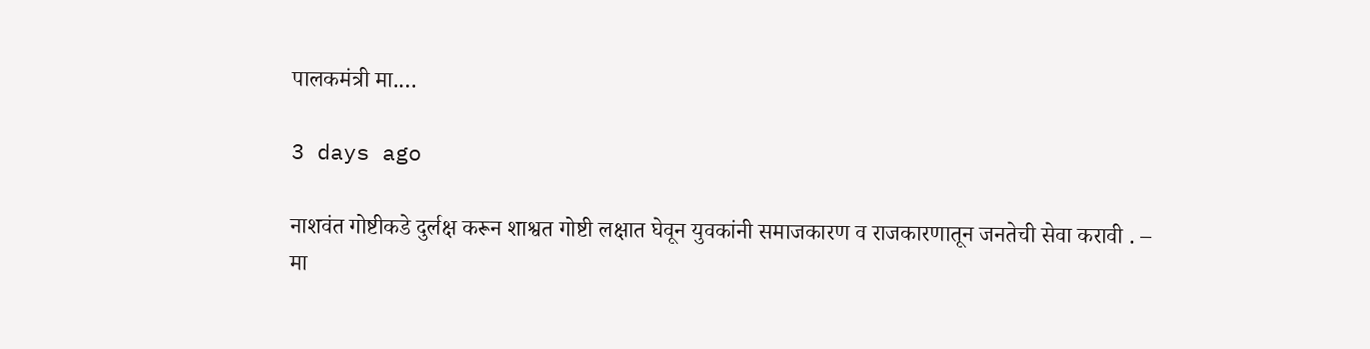पालकमंत्री मा.…

3 days ago

नाशवंत गोष्टीकडे दुर्लक्ष करून शाश्वत गोष्टी लक्षात घेवून युवकांनी समाजकारण व राजकारणातून जनतेची सेवा करावी . – मा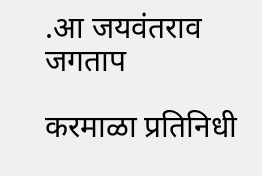.आ जयवंतराव जगताप

करमाळा प्रतिनिधी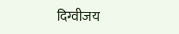दिग्वीजय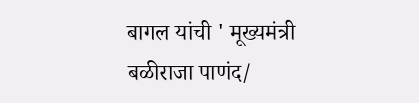बागल यांची ' मूख्यमंत्री बळीराजा पाणंद/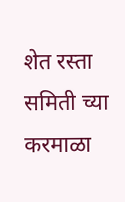शेत रस्ता समिती च्या करमाळा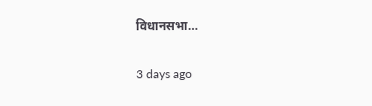विधानसभा…

3 days ago